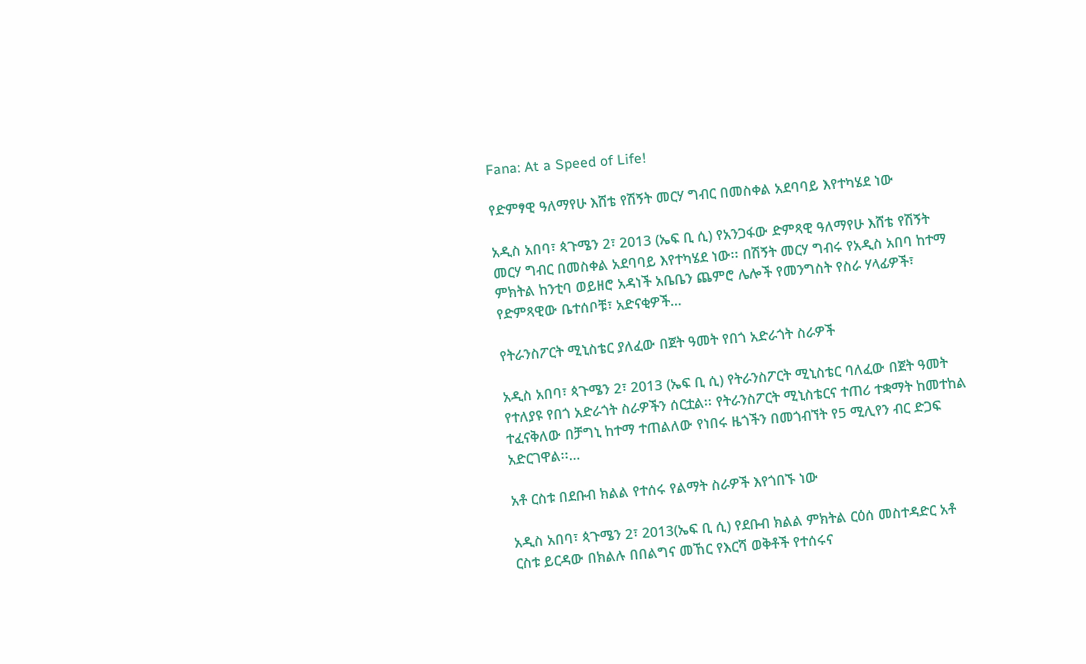Fana: At a Speed of Life!

የድምፃዊ ዓለማየሁ እሸቴ የሽኝት መርሃ ግብር በመስቀል አደባባይ እየተካሄደ ነው

አዲስ አበባ፣ ጳጉሜን 2፣ 2013 (ኤፍ ቢ ሲ) የአንጋፋው ድምጻዊ ዓለማየሁ እሸቴ የሽኝት መርሃ ግብር በመስቀል አደባባይ እየተካሄደ ነው፡፡ በሽኝት መርሃ ግብሩ የአዲስ አበባ ከተማ ምክትል ከንቲባ ወይዘሮ አዳነች አቤቤን ጨምሮ ሌሎች የመንግስት የስራ ሃላፊዎች፣ የድምጻዊው ቤተሰቦቹ፣ አድናቂዎች…

የትራንስፖርት ሚኒስቴር ያለፈው በጀት ዓመት የበጎ አድራጎት ስራዎች

አዲስ አበባ፣ ጳጉሜን 2፣ 2013 (ኤፍ ቢ ሲ) የትራንስፖርት ሚኒስቴር ባለፈው በጀት ዓመት የተለያዩ የበጎ አድራጎት ስራዎችን ሰርቷል፡፡ የትራንስፖርት ሚኒስቴርና ተጠሪ ተቋማት ከመተከል ተፈናቅለው በቻግኒ ከተማ ተጠልለው የነበሩ ዜጎችን በመጎብኘት የ5 ሚሊየን ብር ድጋፍ አድርገዋል፡፡…

አቶ ርስቱ በደቡብ ክልል የተሰሩ የልማት ስራዎች እየጎበኙ ነው

አዲስ አበባ፣ ጳጉሜን 2፣ 2013(ኤፍ ቢ ሲ) የደቡብ ክልል ምክትል ርዕሰ መስተዳድር አቶ ርስቱ ይርዳው በክልሉ በበልግና መኸር የእርሻ ወቅቶች የተሰሩና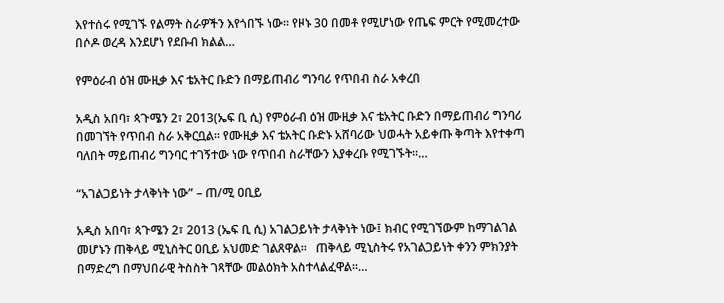እየተሰሩ የሚገኙ የልማት ስራዎችን እየጎበኙ ነው፡፡ የዞኑ 30 በመቶ የሚሆነው የጤፍ ምርት የሚመረተው በሶዶ ወረዳ እንደሆነ የደቡብ ክልል…

የምዕራብ ዕዝ ሙዚቃ እና ቴአትር ቡድን በማይጠብሪ ግንባሪ የጥበብ ስራ አቀረበ

አዲስ አበባ፣ ጳጉሜን 2፣ 2013(ኤፍ ቢ ሲ) የምዕራብ ዕዝ ሙዚቃ እና ቴአትር ቡድን በማይጠብሪ ግንባሪ በመገኘት የጥበብ ስራ አቅርቧል፡፡ የሙዚቃ እና ቴአትር ቡድኑ አሸባሪው ህወሓት አይቀጡ ቅጣት እየተቀጣ ባለበት ማይጠብሪ ግንባር ተገኝተው ነው የጥበብ ስራቸውን እያቀረቡ የሚገኙት፡፡…

“አገልጋይነት ታላቅነት ነው” – ጠ/ሚ ዐቢይ

አዲስ አበባ፣ ጳጉሜን 2፣ 2013 (ኤፍ ቢ ሲ) አገልጋይነት ታላቅነት ነው፤ ክብር የሚገኘውም ከማገልገል መሆኑን ጠቅላይ ሚኒስትር ዐቢይ አህመድ ገልጸዋል፡፡   ጠቅላይ ሚኒስትሩ የአገልጋይነት ቀንን ምክንያት በማድረግ በማህበራዊ ትስስት ገጻቸው መልዕክት አስተላልፈዋል፡፡…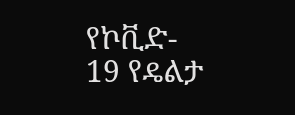የኮቪድ- 19 የዴልታ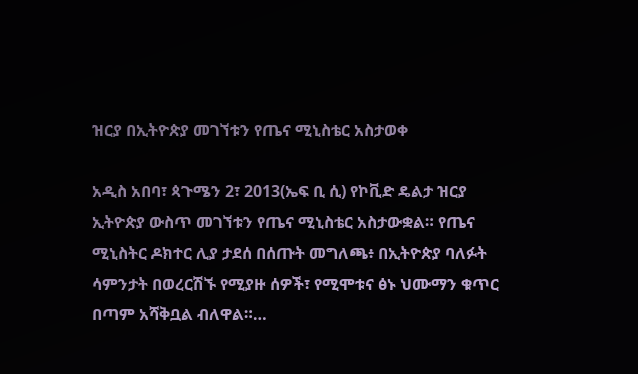ዝርያ በኢትዮጵያ መገኘቱን የጤና ሚኒስቴር አስታወቀ

አዲስ አበባ፣ ጳጉሜን 2፣ 2013(ኤፍ ቢ ሲ) የኮቪድ ዴልታ ዝርያ ኢትዮጵያ ውስጥ መገኘቱን የጤና ሚኒስቴር አስታውቋል። የጤና ሚኒስትር ዶክተር ሊያ ታደሰ በሰጡት መግለጫ፥ በኢትዮጵያ ባለፉት ሳምንታት በወረርሽኙ የሚያዙ ሰዎች፣ የሚሞቱና ፅኑ ህሙማን ቁጥር በጣም አሻቅቧል ብለዋል።…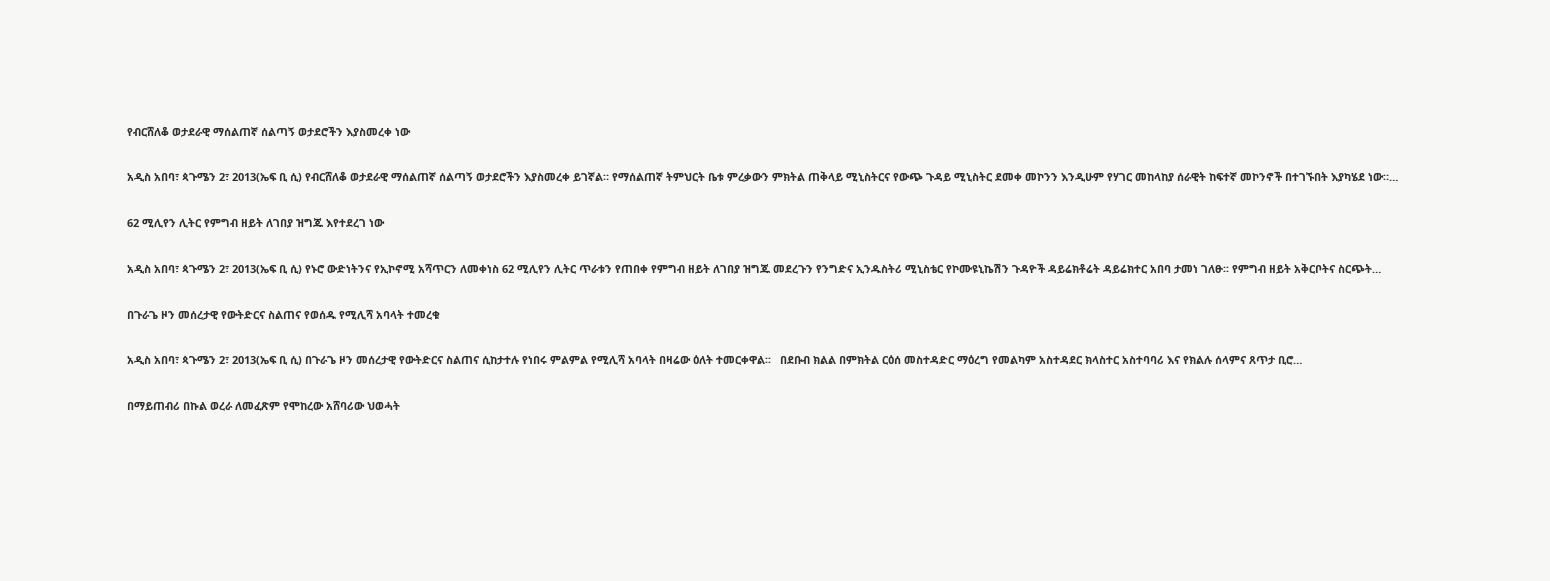የብርሸለቆ ወታደራዊ ማሰልጠኛ ሰልጣኝ ወታደሮችን እያስመረቀ ነው

አዲስ አበባ፣ ጳጉሜን 2፣ 2013(ኤፍ ቢ ሲ) የብርሸለቆ ወታደራዊ ማሰልጠኛ ሰልጣኝ ወታደሮችን እያስመረቀ ይገኛል። የማሰልጠኛ ትምህርት ቤቱ ምረቃውን ምክትል ጠቅላይ ሚኒስትርና የውጭ ጉዳይ ሚኒስትር ደመቀ መኮንን እንዲሁም የሃገር መከላከያ ሰራዊት ከፍተኛ መኮንኖች በተገኙበት እያካሄደ ነው።…

62 ሚሊየን ሊትር የምግብ ዘይት ለገበያ ዝግጁ እየተደረገ ነው

አዲስ አበባ፣ ጳጉሜን 2፣ 2013(ኤፍ ቢ ሲ) የኑሮ ውድነትንና የኢኮኖሚ አሻጥርን ለመቀነስ 62 ሚሊየን ሊትር ጥራቱን የጠበቀ የምግብ ዘይት ለገበያ ዝግጁ መደረጉን የንግድና ኢንዱስትሪ ሚኒስቴር የኮሙዩኒኬሽን ጉዳዮች ዳይሬክቶሬት ዳይሬክተር አበባ ታመነ ገለፁ፡፡ የምግብ ዘይት አቅርቦትና ስርጭት…

በጉራጌ ዞን መሰረታዊ የውትድርና ስልጠና የወሰዱ የሚሊሻ አባላት ተመረቁ

አዲስ አበባ፣ ጳጉሜን 2፣ 2013(ኤፍ ቢ ሲ) በጉራጌ ዞን መሰረታዊ የውትድርና ስልጠና ሲከታተሉ የነበሩ ምልምል የሚሊሻ አባላት በዛሬው ዕለት ተመርቀዋል፡፡   በደቡብ ክልል በምክትል ርዕሰ መስተዳድር ማዕረግ የመልካም አስተዳደር ክላስተር አስተባባሪ እና የክልሉ ሰላምና ጸጥታ ቢሮ…

በማይጠብሪ በኩል ወረራ ለመፈጽም የሞከረው አሸባሪው ህወሓት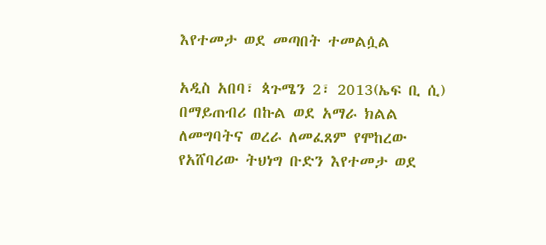እየተመታ ወደ መጣበት ተመልሷል

አዲስ አበባ፣ ጳጉሜን 2፣ 2013(ኤፍ ቢ ሲ) በማይጠብሪ በኩል ወደ አማራ ክልል ለመግባትና ወረራ ለመፈጸም የሞከረው የአሸባሪው ትህነግ ቡድን እየተመታ ወደ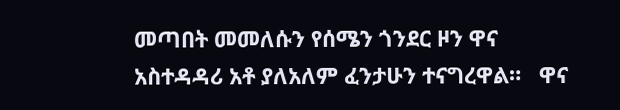መጣበት መመለሱን የሰሜን ጎንደር ዞን ዋና አስተዳዳሪ አቶ ያለአለም ፈንታሁን ተናግረዋል።   ዋና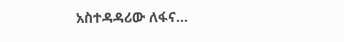አስተዳዳሪው ለፋና…